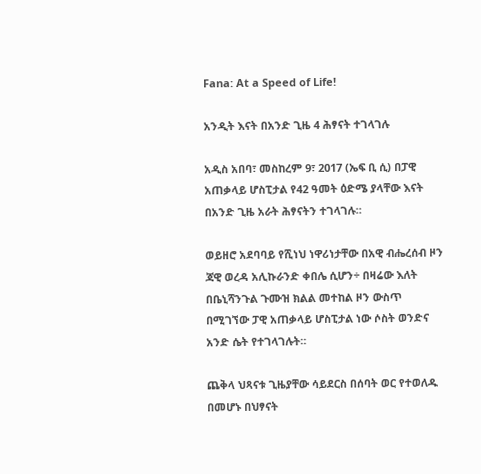Fana: At a Speed of Life!

አንዲት እናት በአንድ ጊዜ 4 ሕፃናት ተገላገሉ

አዲስ አበባ፣ መስከረም 9፣ 2017 (ኤፍ ቢ ሲ) በፓዊ አጠቃላይ ሆስፒታል የ42 ዓመት ዕድሜ ያላቸው እናት በአንድ ጊዜ አራት ሕፃናትን ተገላገሉ።

ወይዘሮ አደባባይ የሺነህ ነዋሪነታቸው በአዊ ብሔረሰብ ዞን ጃዊ ወረዳ አሊኩራንድ ቀበሌ ሲሆን÷ በዛሬው እለት በቤኒሻንጉል ጉሙዝ ክልል መተከል ዞን ውስጥ በሚገኘው ፓዊ አጠቃላይ ሆስፒታል ነው ሶስት ወንድና አንድ ሴት የተገላገሉት።

ጨቅላ ህጻናቱ ጊዜያቸው ሳይደርስ በሰባት ወር የተወለዱ በመሆኑ በህፃናት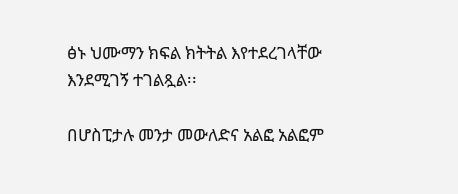ፅኑ ህሙማን ክፍል ክትትል እየተደረገላቸው እንደሚገኝ ተገልጿል፡፡

በሆስፒታሉ መንታ መውለድና አልፎ አልፎም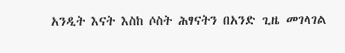አንዲት እናት እስከ ሶስት ሕፃናትን በአንድ ጊዜ መገላገል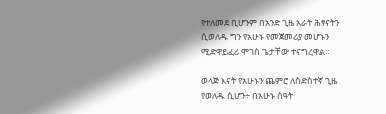የተለመደ ቢሆንም በአንድ ጊዜ አራት ሕፃናትን ሲወለዱ ግን የአሁኑ የመጀመሪያ መሆኑን ሚድዋይፈሪ ሞገስ ጌታቸው ተናግረዋል።

ወላጅ እናት የአሁኑን ጨምሮ ለስድስተኛ ጊዜ የወለዱ ሲሆን÷ በአሁኑ ሰዓት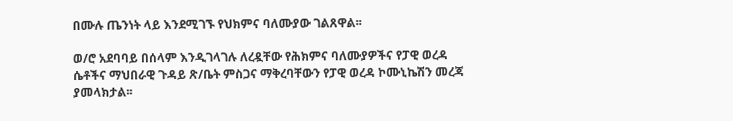በሙሉ ጤንነት ላይ እንደሚገኙ የህክምና ባለሙያው ገልጸዋል፡፡

ወ/ሮ አደባባይ በሰላም እንዲገላገሉ ለረዷቸው የሕክምና ባለሙያዎችና የፓዊ ወረዳ ሴቶችና ማህበራዊ ጉዳይ ጽ/ቤት ምስጋና ማቅረባቸውን የፓዊ ወረዳ ኮሙኒኬሽን መረጃ ያመላክታል፡፡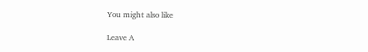You might also like

Leave A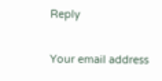Reply

Your email address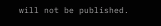will not be published.